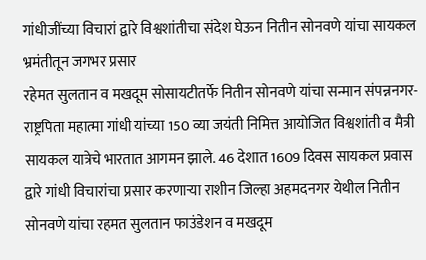गांधीजींच्या विचारां द्वारे विश्वशांतीचा संदेश घेऊन नितीन सोनवणे यांचा सायकल भ्रमंतीतून जगभर प्रसार
रहेमत सुलतान व मखदूम सोसायटीतर्फे नितीन सोनवणे यांचा सन्मान संपन्ननगर-राष्ट्रपिता महात्मा गांधी यांच्या 150 व्या जयंती निमित्त आयोजित विश्वशांती व मैत्री सायकल यात्रेचे भारतात आगमन झाले. 46 देशात 1609 दिवस सायकल प्रवास द्वारे गांधी विचारांचा प्रसार करणाऱ्या राशीन जिल्हा अहमदनगर येथील नितीन सोनवणे यांचा रहमत सुलतान फाउंडेशन व मखदूम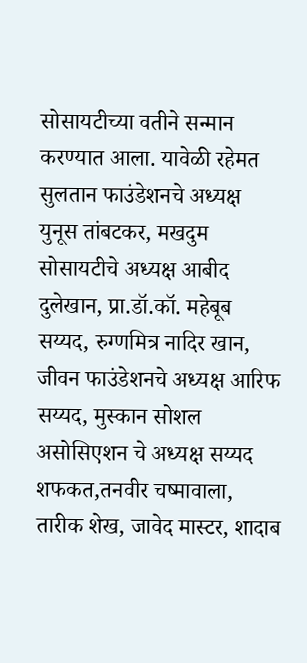सोसायटीच्या वतीने सन्मान करण्यात आला. यावेळी रहेमत सुलतान फाउंडेशनचे अध्यक्ष युनूस तांबटकर, मखदुम सोसायटीचे अध्यक्ष आबीद दुलेखान, प्रा.डॉ.कॉ. महेबूब सय्यद, रुग्णमित्र नादिर खान, जीवन फाउंडेशनचे अध्यक्ष आरिफ सय्यद, मुस्कान सोशल असोसिएशन चे अध्यक्ष सय्यद शफकत,तनवीर चष्मावाला, तारीक शेख, जावेद मास्टर, शादाब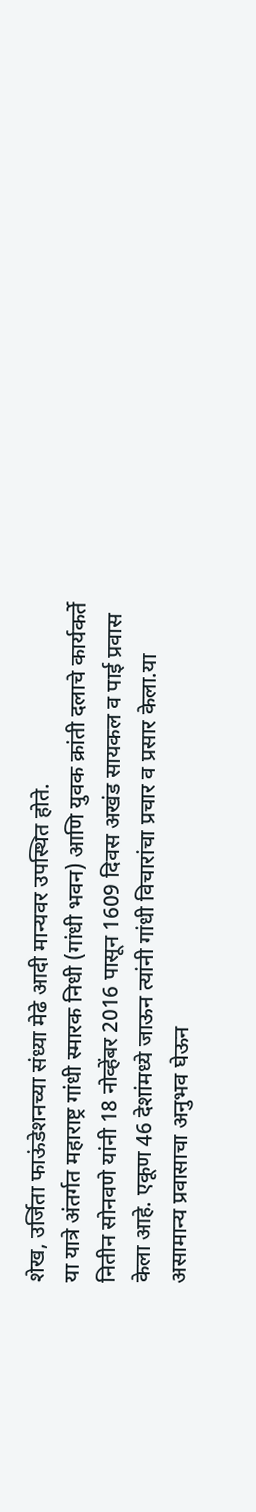शेख, उर्जिता फाऊंडेशनच्या संध्या मेढे आदी मान्यवर उपस्थित होते.
या यात्रे अंतर्गत महाराष्ट्र गांधी स्मारक निधी (गांधी भवन) आणि युवक क्रांती दलाचे कार्यकर्ते नितीन सोनवणे यांनी 18 नोव्हेंबर 2016 पासून 1609 दिवस अखंड सायकल व पाई प्रवास केला आहे. एकूण 46 देशांमध्ये जाऊन त्यांनी गांधी विचारांचा प्रचार व प्रसार केला.या असामान्य प्रवासाचा अनुभव घेऊन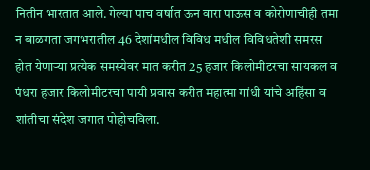नितीन भारतात आले. गेल्या पाच वर्षात ऊन वारा पाऊस व कोरोणाचीही तमा न बाळगता जगभरातील 46 देशांमधील विविध मधील विविधतेशी समरस होत येणाऱ्या प्रत्येक समस्येवर मात करीत 25 हजार किलोमीटरचा सायकल व पंधरा हजार किलोमीटरचा पायी प्रवास करीत महात्मा गांधी यांचे अहिंसा व शांतीचा संदेश जगात पोहोचविला.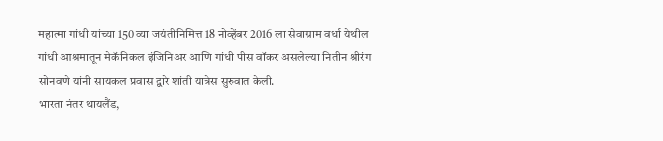महात्मा गांधी यांच्या 150 व्या जयंतीनिमित्त 18 नोव्हेंबर 2016 ला सेवाग्राम वर्धा येथील गांधी आश्रमातून मेकॅनिकल इंजिनिअर आणि गांधी पीस वॉकर असलेल्या नितीन श्रीरंग सोनवणे यांनी सायकल प्रवास द्वारे शांती यात्रेस सुरुवात केली.
भारता नंतर थायलैंड,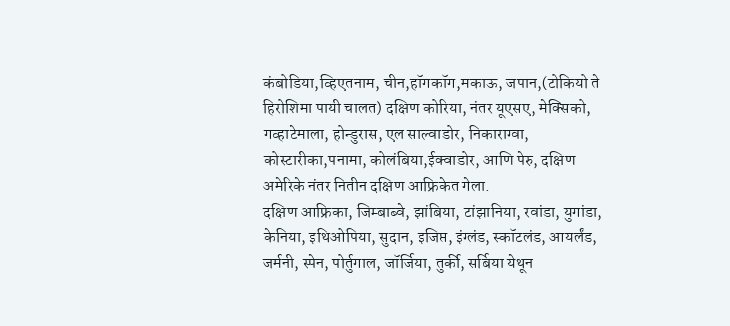कंबोडिया,व्हिएतनाम, चीन,हॉगकॉग,मकाऊ, जपान,(टोकियो ते हिरोशिमा पायी चालत) दक्षिण कोरिया, नंतर यूएसए, मेक्सिको, गव्हाटेमाला, होन्डुरास, एल साल्वाडोर, निकाराग्वा, कोस्टारीका,पनामा, कोलंबिया,ईक्वाडोर, आणि पेरु, दक्षिण अमेरिके नंतर नितीन दक्षिण आफ्रिकेत गेला.
दक्षिण आफ्रिका, जिम्बाब्वे, झांबिया, टांझानिया, रवांडा, युगांडा, केनिया, इथिओपिया, सुदान, इजिप्त, इंग्लंड, स्कॉटलंड, आयर्लंड, जर्मनी, स्पेन, पोर्तुगाल, जॉर्जिया, तुर्की, सर्बिया येथून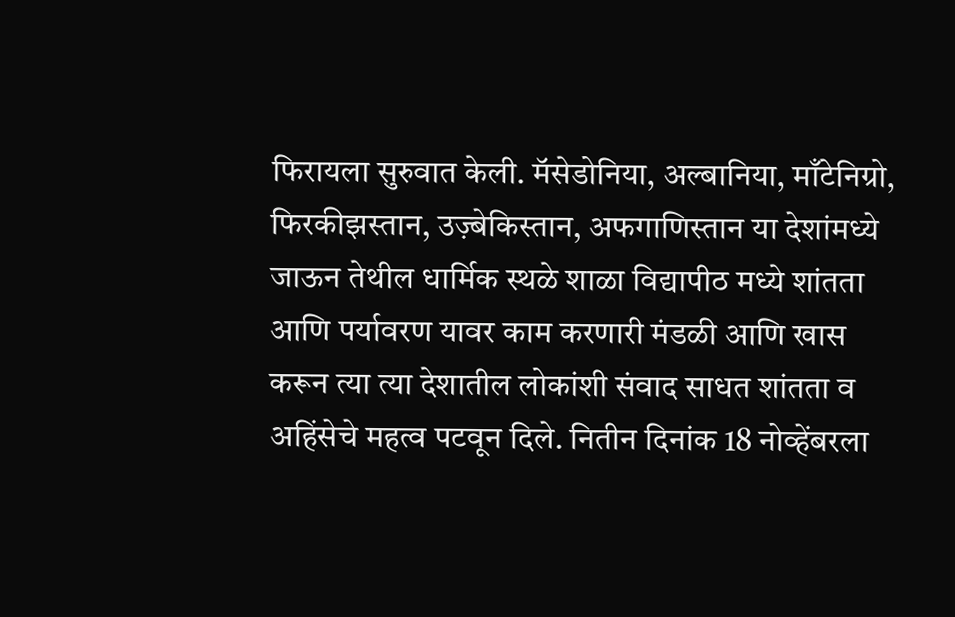फिरायला सुरुवात केली. मॅसेडोनिया, अल्बानिया, माँटेनिग्रो, फिरकीझस्तान, उज़्बेकिस्तान, अफगाणिस्तान या देशांमध्ये जाऊन तेथील धार्मिक स्थळे शाळा विद्यापीठ मध्ये शांतता आणि पर्यावरण यावर काम करणारी मंडळी आणि खास करून त्या त्या देशातील लोकांशी संवाद साधत शांतता व अहिंसेचे महत्व पटवून दिले. नितीन दिनांक 18 नोव्हेंबरला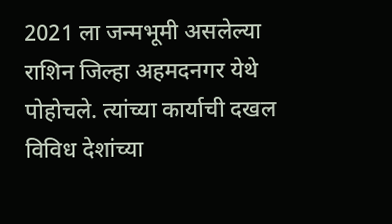2021 ला जन्मभूमी असलेल्या राशिन जिल्हा अहमदनगर येथे पोहोचले. त्यांच्या कार्याची दखल विविध देशांच्या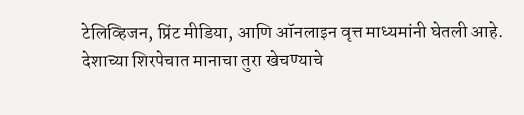टेलिव्हिजन, प्रिंट मीडिया, आणि ऑनलाइन वृत्त माध्यमांनी घेतली आहे. देशाच्या शिरपेचात मानाचा तुरा खेचण्याचे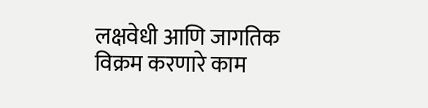लक्षवेधी आणि जागतिक विक्रम करणारे काम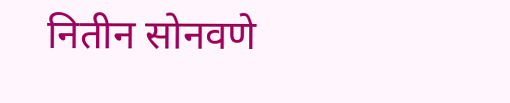नितीन सोनवणे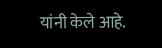यांनी केले आहे.